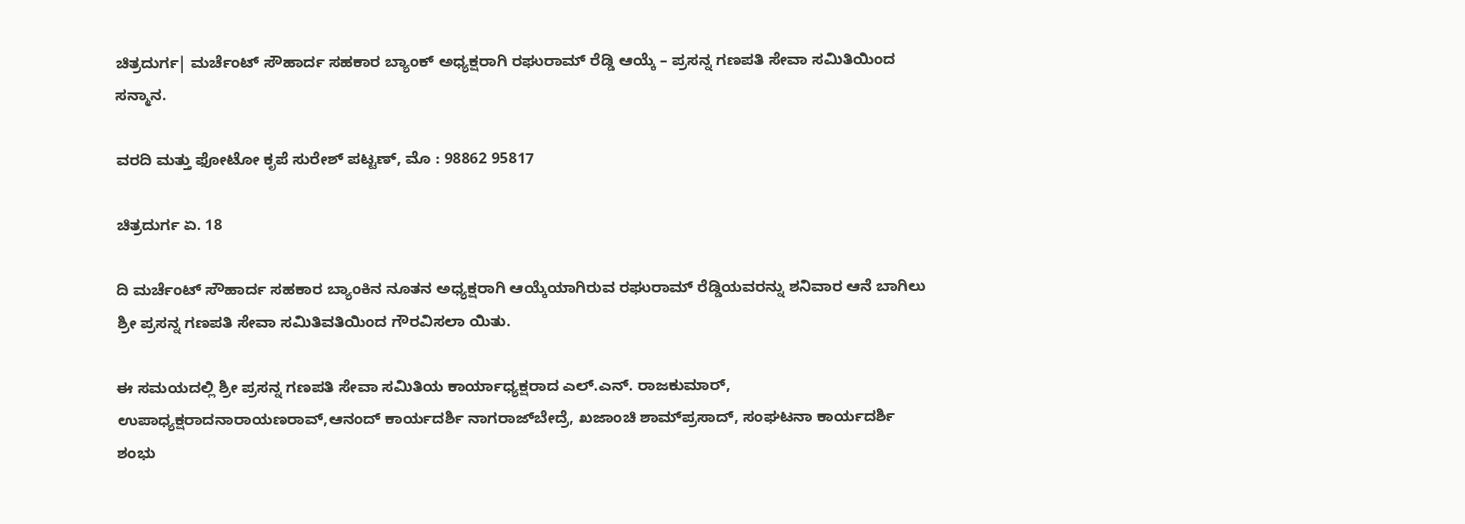ಚಿತ್ರದುರ್ಗ| ಮರ್ಚೆಂಟ್ ಸೌಹಾರ್ದ ಸಹಕಾರ ಬ್ಯಾಂಕ್ ಅಧ್ಯಕ್ಷರಾಗಿ ರಘುರಾಮ್ ರೆಡ್ಡಿ ಆಯ್ಕೆ – ಪ್ರಸನ್ನ ಗಣಪತಿ ಸೇವಾ ಸಮಿತಿಯಿಂದ ಸನ್ಮಾನ.

ವರದಿ ಮತ್ತು ಫೋಟೋ ಕೃಪೆ ಸುರೇಶ್ ಪಟ್ಟಣ್, ಮೊ : 98862 95817

ಚಿತ್ರದುರ್ಗ ಏ. 18

ದಿ ಮರ್ಚೆಂಟ್ ಸೌಹಾರ್ದ ಸಹಕಾರ ಬ್ಯಾಂಕಿನ ನೂತನ ಅಧ್ಯಕ್ಷರಾಗಿ ಆಯ್ಕೆಯಾಗಿರುವ ರಘುರಾಮ್ ರೆಡ್ಡಿಯವರನ್ನು ಶನಿವಾರ ಆನೆ ಬಾಗಿಲು ಶ್ರೀ ಪ್ರಸನ್ನ ಗಣಪತಿ ಸೇವಾ ಸಮಿತಿವತಿಯಿಂದ ಗೌರವಿಸಲಾ ಯಿತು.

ಈ ಸಮಯದಲ್ಲಿ ಶ್ರೀ ಪ್ರಸನ್ನ ಗಣಪತಿ ಸೇವಾ ಸಮಿತಿಯ ಕಾರ್ಯಾಧ್ಯಕ್ಷರಾದ ಎಲ್.ಎನ್. ರಾಜಕುಮಾರ್, ಉಪಾಧ್ಯಕ್ಷರಾದನಾರಾಯಣರಾವ್,ಆನಂದ್ ಕಾರ್ಯದರ್ಶಿ ನಾಗರಾಜ್‍ಬೇದ್ರೆ, ಖಜಾಂಚಿ ಶಾಮ್‍ಪ್ರಸಾದ್, ಸಂಘಟನಾ ಕಾರ್ಯದರ್ಶಿ ಶಂಭು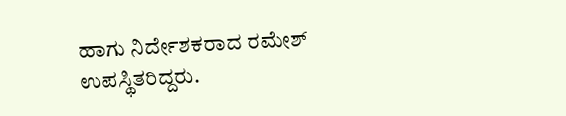ಹಾಗು ನಿರ್ದೇಶಕರಾದ ರಮೇಶ್ ಉಪಸ್ಥಿತರಿದ್ದರು.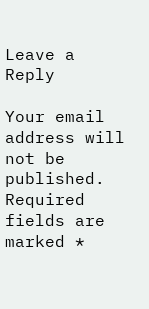Leave a Reply

Your email address will not be published. Required fields are marked *